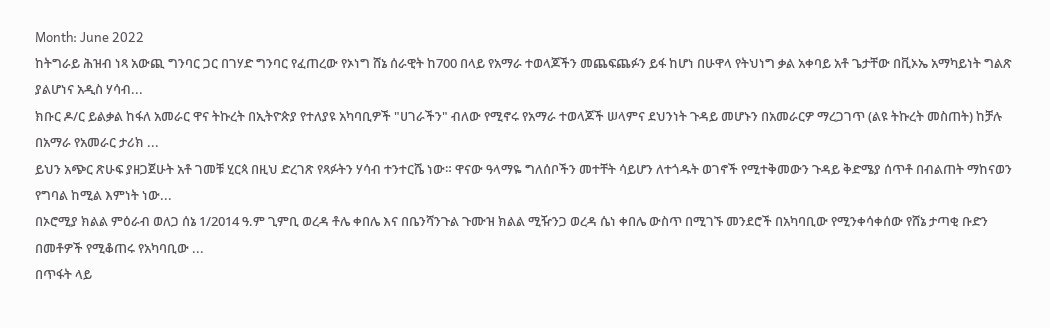Month: June 2022
ከትግራይ ሕዝብ ነጻ አውጪ ግንባር ጋር በገሃድ ግንባር የፈጠረው የኦነግ ሸኔ ሰራዊት ከ700 በላይ የአማራ ተወላጆችን መጨፍጨፉን ይፋ ከሆነ በሁዋላ የትህነግ ቃል አቀባይ አቶ ጌታቸው በቪኦኤ አማካይነት ግልጽ ያልሆነና አዲስ ሃሳብ...
ክቡር ዶ/ር ይልቃል ከፋለ አመራር ዋና ትኩረት በኢትዮጵያ የተለያዩ አካባቢዎች "ሀገራችን" ብለው የሚኖሩ የአማራ ተወላጆች ሠላምና ደህንነት ጉዳይ መሆኑን በአመራርዎ ማረጋገጥ (ልዩ ትኩረት መስጠት) ከቻሉ በአማራ የአመራር ታሪክ ...
ይህን አጭር ጽሁፍ ያዘጋጀሁት አቶ ገመቹ ሂርጳ በዚህ ድረገጽ የጻፉትን ሃሳብ ተንተርሼ ነው። ዋናው ዓላማዬ ግለሰቦችን መተቸት ሳይሆን ለተጎዱት ወገኖች የሚተቅመውን ጉዳይ ቅድሜያ ሰጥቶ በብልጠት ማከናወን የግባል ከሚል እምነት ነው...
በኦሮሚያ ክልል ምዕራብ ወለጋ ሰኔ 1/2014 ዓ.ም ጊምቢ ወረዳ ቶሌ ቀበሌ እና በቤንሻንጉል ጉሙዝ ክልል ሚዥንጋ ወረዳ ሴነ ቀበሌ ውስጥ በሚገኙ መንደሮች በአካባቢው የሚንቀሳቀሰው የሸኔ ታጣቂ ቡድን በመቶዎች የሚቆጠሩ የአካባቢው ...
በጥፋት ላይ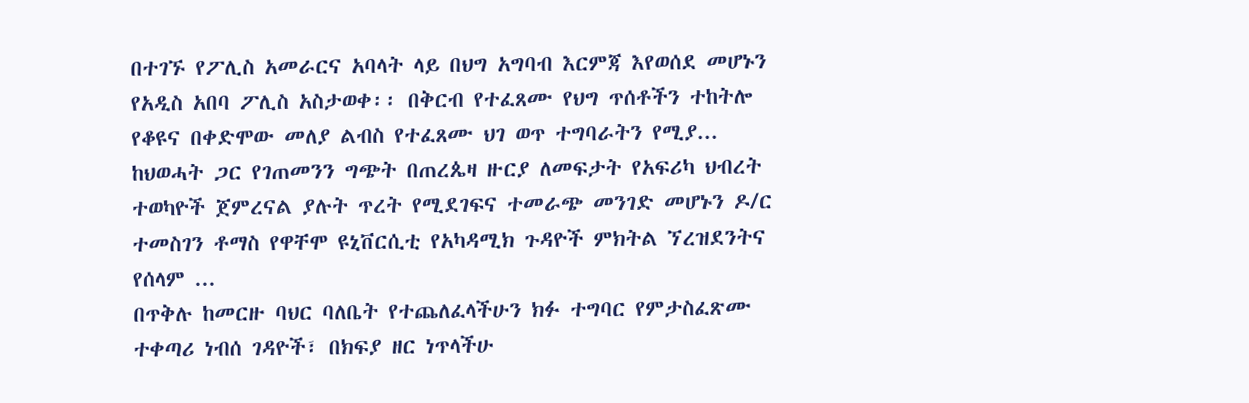በተገኙ የፖሊስ አመራርና አባላት ላይ በህግ አግባብ እርምጃ እየወሰደ መሆኑን የአዲስ አበባ ፖሊስ አስታወቀ፡፡ በቅርብ የተፈጸሙ የህግ ጥሰቶችን ተከትሎ የቆዩና በቀድሞው መለያ ልብስ የተፈጸሙ ህገ ወጥ ተግባራትን የሚያ...
ከህወሓት ጋር የገጠመንን ግጭት በጠረጴዛ ዙርያ ለመፍታት የአፍሪካ ህብረት ተወካዮች ጀምረናል ያሉት ጥረት የሚደገፍና ተመራጭ መንገድ መሆኑን ዶ/ር ተመስገን ቶማስ የዋቸሞ ዩኒቨርሲቲ የአካዳሚክ ጉዳዮች ምክትል ኘረዝደንትና የሰላም ...
በጥቅሉ ከመርዙ ባህር ባለቤት የተጨለፈላችሁን ክፉ ተግባር የምታስፈጽሙ ተቀጣሪ ነብሰ ገዳዮች፣ በክፍያ ዘር ነጥላችሁ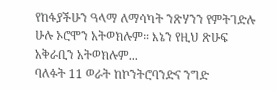የከፋያችሁን ዓላማ ለማሳካት ንጽሃንን የምትገድሉ ሁሉ ኦሮሞን አትወክሉም። እኔን የዚህ ጽሁፍ አቅራቢን አትወክሉም...
ባለፉት 11 ወራት ከኮንትሮባንድና ንግድ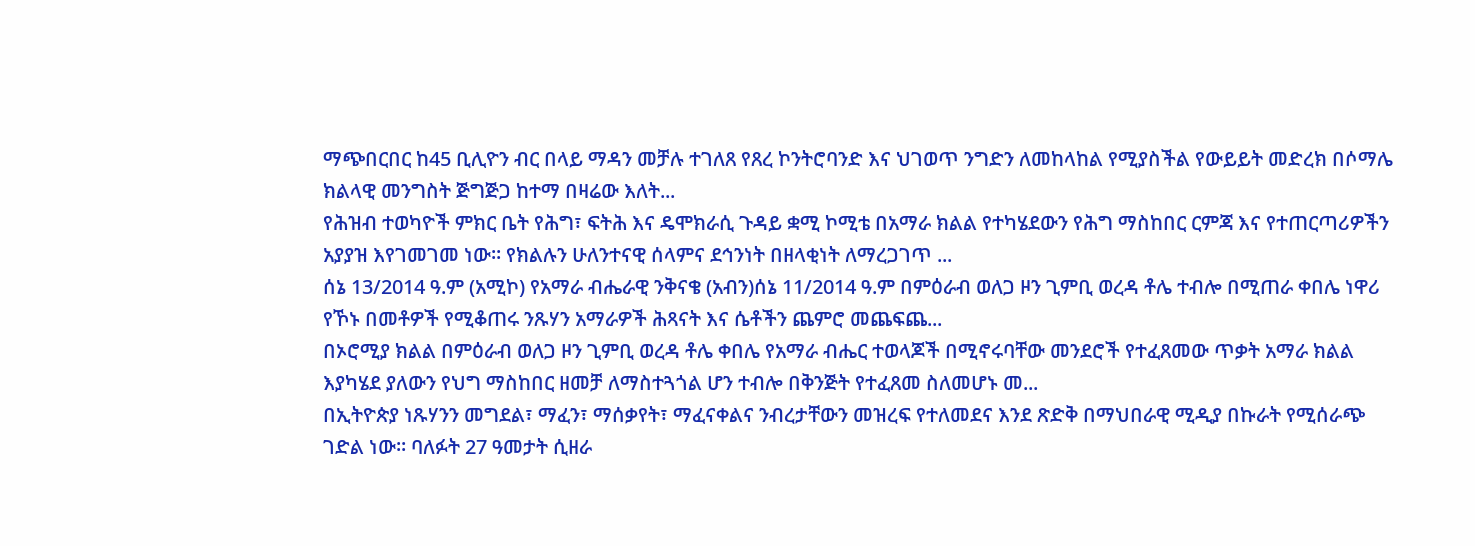ማጭበርበር ከ45 ቢሊዮን ብር በላይ ማዳን መቻሉ ተገለጸ የጸረ ኮንትሮባንድ እና ህገወጥ ንግድን ለመከላከል የሚያስችል የውይይት መድረክ በሶማሌ ክልላዊ መንግስት ጅግጅጋ ከተማ በዛሬው እለት...
የሕዝብ ተወካዮች ምክር ቤት የሕግ፣ ፍትሕ እና ዴሞክራሲ ጉዳይ ቋሚ ኮሚቴ በአማራ ክልል የተካሄደውን የሕግ ማስከበር ርምጃ እና የተጠርጣሪዎችን አያያዝ እየገመገመ ነው። የክልሉን ሁለንተናዊ ሰላምና ደኅንነት በዘላቂነት ለማረጋገጥ ...
ሰኔ 13/2014 ዓ.ም (አሚኮ) የአማራ ብሔራዊ ንቅናቄ (አብን)ሰኔ 11/2014 ዓ.ም በምዕራብ ወለጋ ዞን ጊምቢ ወረዳ ቶሌ ተብሎ በሚጠራ ቀበሌ ነዋሪ የኾኑ በመቶዎች የሚቆጠሩ ንጹሃን አማራዎች ሕጻናት እና ሴቶችን ጨምሮ መጨፍጨ...
በኦሮሚያ ክልል በምዕራብ ወለጋ ዞን ጊምቢ ወረዳ ቶሌ ቀበሌ የአማራ ብሔር ተወላጆች በሚኖሩባቸው መንደሮች የተፈጸመው ጥቃት አማራ ክልል እያካሄደ ያለውን የህግ ማስከበር ዘመቻ ለማስተጓጎል ሆን ተብሎ በቅንጅት የተፈጸመ ስለመሆኑ መ...
በኢትዮጵያ ነጹሃንን መግደል፣ ማፈን፣ ማሰቃየት፣ ማፈናቀልና ንብረታቸውን መዝረፍ የተለመደና እንደ ጽድቅ በማህበራዊ ሚዲያ በኩራት የሚሰራጭ ገድል ነው። ባለፉት 27 ዓመታት ሲዘራ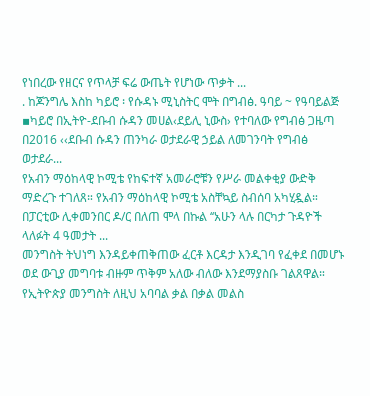የነበረው የዘርና የጥላቻ ፍሬ ውጤት የሆነው ጥቃት ...
. ከጆንግሌ እስከ ካይሮ ፡ የሱዳኑ ሚኒስትር ሞት በግብፅ. ዓባይ ~ የዓባይልጅ ▪ካይሮ በኢትዮ-ደቡብ ሱዳን መሀል‹ደይሊ ኒውስ› የተባለው የግብፅ ጋዜጣ በ2016 ‹‹ደቡብ ሱዳን ጠንካራ ወታደራዊ ኃይል ለመገንባት የግብፅ ወታደራ...
የአብን ማዕከላዊ ኮሚቴ የከፍተኛ አመራሮቹን የሥራ መልቀቂያ ውድቅ ማድረጉ ተገለጸ። የአብን ማዕከላዊ ኮሚቴ አስቸኳይ ስብሰባ አካሂዷል። በፓርቲው ሊቀመንበር ዶ/ር በለጠ ሞላ በኩል ‘‘አሁን ላሉ በርካታ ጉዳዮች ላለፉት 4 ዓመታት ...
መንግስት ትህነግ እንዳይቀጠቅጠው ፈርቶ እርዳታ እንዲገባ የፈቀደ በመሆኑ ወደ ውጊያ መግባቱ ብዙም ጥቅም አለው ብለው እንደማያስቡ ገልጸዋል። የኢትዮጵያ መንግስት ለዚህ አባባል ቃል በቃል መልስ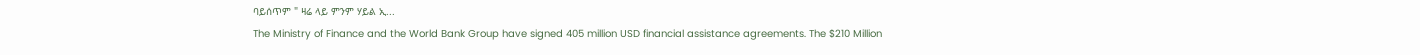ባይሰጥም " ዛሬ ላይ ምንም ሃይል ኢ...
The Ministry of Finance and the World Bank Group have signed 405 million USD financial assistance agreements. The $210 Million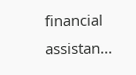financial assistan...